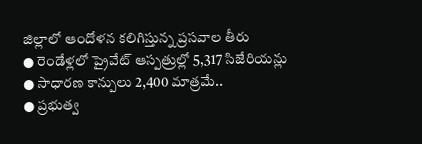జిల్లాలో ఆందోళన కలిగిస్తున్న ప్రసవాల తీరు
● రెండేళ్లలో ప్రైవేట్ ఆస్పత్రుల్లో 5,317 సిజేరియన్లు
● సాధారణ కాన్పులు 2,400 మాత్రమే..
● ప్రభుత్వ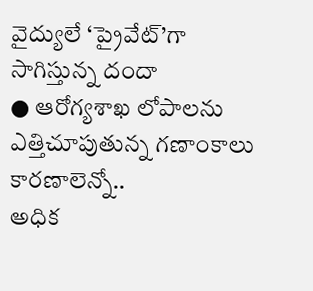వైద్యులే ‘ప్రైవేట్’గా సాగిస్తున్న దందా
● ఆరోగ్యశాఖ లోపాలను ఎత్తిచూపుతున్న గణాంకాలు
కారణాలెన్నో..
అధిక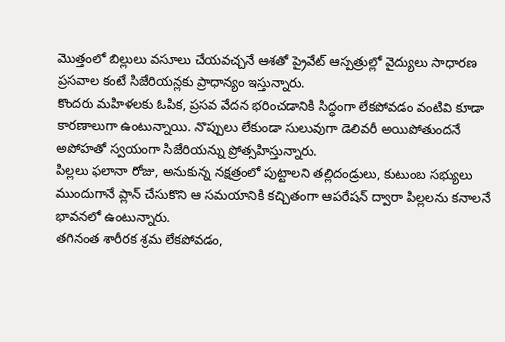మొత్తంలో బిల్లులు వసూలు చేయవచ్చనే ఆశతో ప్రైవేట్ ఆస్పత్రుల్లో వైద్యులు సాధారణ ప్రసవాల కంటే సిజేరియన్లకు ప్రాధాన్యం ఇస్తున్నారు.
కొందరు మహిళలకు ఓపిక, ప్రసవ వేదన భరించడానికి సిద్ధంగా లేకపోవడం వంటివి కూడా కారణాలుగా ఉంటున్నాయి. నొప్పులు లేకుండా సులువుగా డెలివరీ అయిపోతుందనే అపోహతో స్వయంగా సిజేరియన్ను ప్రోత్సహిస్తున్నారు.
పిల్లలు ఫలానా రోజు, అనుకున్న నక్షత్రంలో పుట్టాలని తల్లిదండ్రులు, కుటుంబ సభ్యులు ముందుగానే ప్లాన్ చేసుకొని ఆ సమయానికి కచ్చితంగా ఆపరేషన్ ద్వారా పిల్లలను కనాలనే భావనలో ఉంటున్నారు.
తగినంత శారీరక శ్రమ లేకపోవడం,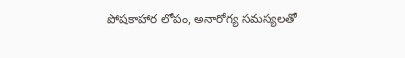పోషకాహార లోపం, అనారోగ్య సమస్యలతో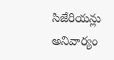సిజేరియన్లు అనివార్యం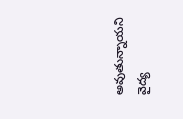అవుతున్నాయని వైద్య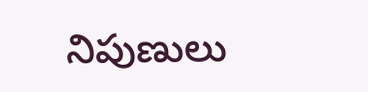నిపుణులు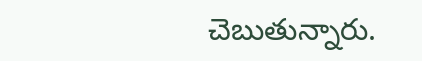చెబుతున్నారు.